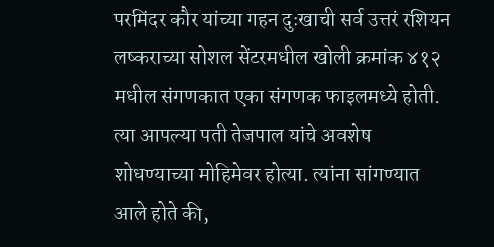परमिंदर कौर यांच्या गहन दुःखाची सर्व उत्तरं रशियन लष्कराच्या सोशल सेंटरमधील खोली क्रमांक ४१२ मधील संगणकात एका संगणक फाइलमध्ये होती. त्या आपल्या पती तेजपाल यांचे अवशेष शोधण्याच्या मोहिमेवर होत्या. त्यांना सांगण्यात आले होते की,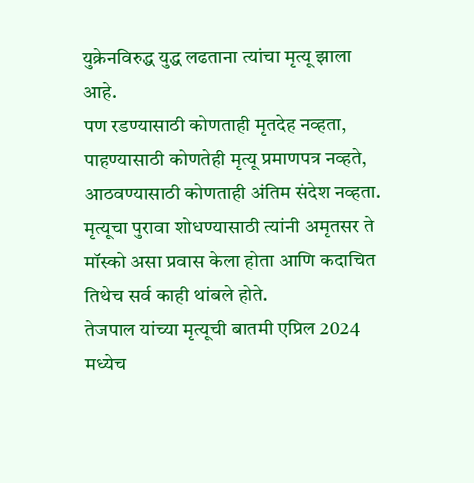युक्रेनविरुद्ध युद्ध लढताना त्यांचा मृत्यू झाला आहे.
पण रडण्यासाठी कोणताही मृतदेह नव्हता, पाहण्यासाठी कोणतेही मृत्यू प्रमाणपत्र नव्हते, आठवण्यासाठी कोणताही अंतिम संदेश नव्हता. मृत्यूचा पुरावा शोधण्यासाठी त्यांनी अमृतसर ते मॉस्को असा प्रवास केला होता आणि कदाचित तिथेच सर्व काही थांबले होते.
तेजपाल यांच्या मृत्यूची बातमी एप्रिल 2024 मध्येच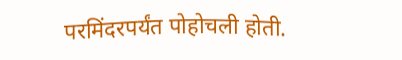परमिंदरपर्यंत पोहोचली होती.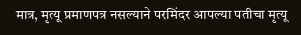मात्र, मृत्यू प्रमाणपत्र नसल्याने परमिंदर आपल्या पतीचा मृत्यू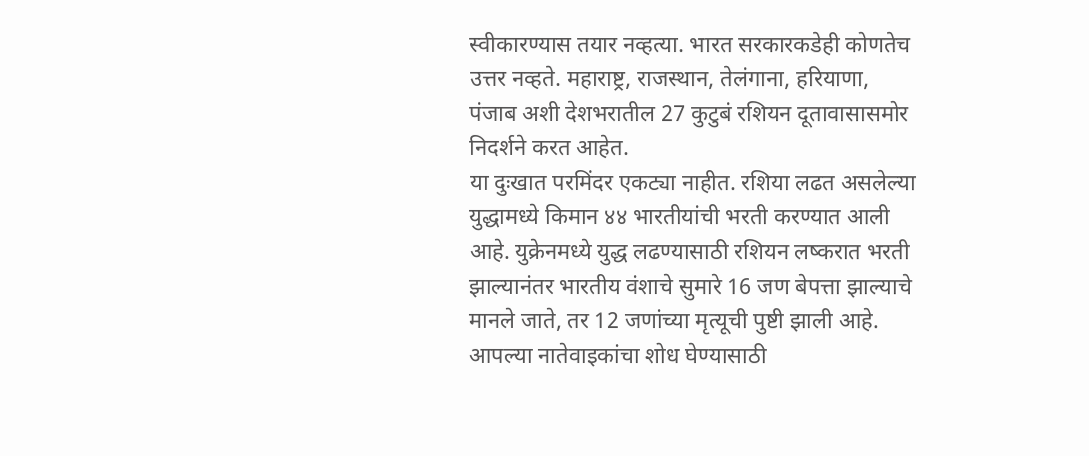स्वीकारण्यास तयार नव्हत्या. भारत सरकारकडेही कोणतेच उत्तर नव्हते. महाराष्ट्र, राजस्थान, तेलंगाना, हरियाणा, पंजाब अशी देशभरातील 27 कुटुबं रशियन दूतावासासमोर निदर्शने करत आहेत.
या दुःखात परमिंदर एकट्या नाहीत. रशिया लढत असलेल्या युद्धामध्ये किमान ४४ भारतीयांची भरती करण्यात आली आहे. युक्रेनमध्ये युद्ध लढण्यासाठी रशियन लष्करात भरती झाल्यानंतर भारतीय वंशाचे सुमारे 16 जण बेपत्ता झाल्याचे मानले जाते, तर 12 जणांच्या मृत्यूची पुष्टी झाली आहे.
आपल्या नातेवाइकांचा शोध घेण्यासाठी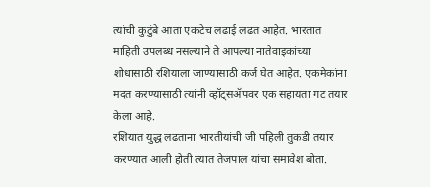त्यांची कुटुंबे आता एकटेच लढाई लढत आहेत. भारतात माहिती उपलब्ध नसल्याने ते आपल्या नातेवाइकांच्या शोधासाठी रशियाला जाण्यासाठी कर्ज घेत आहेत. एकमेकांना मदत करण्यासाठी त्यांनी व्हॉट्सॲपवर एक सहायता गट तयार केला आहे.
रशियात युद्ध लढताना भारतीयांची जी पहिली तुकडी तयार करण्यात आली होती त्यात तेजपाल यांचा समावेश बोता.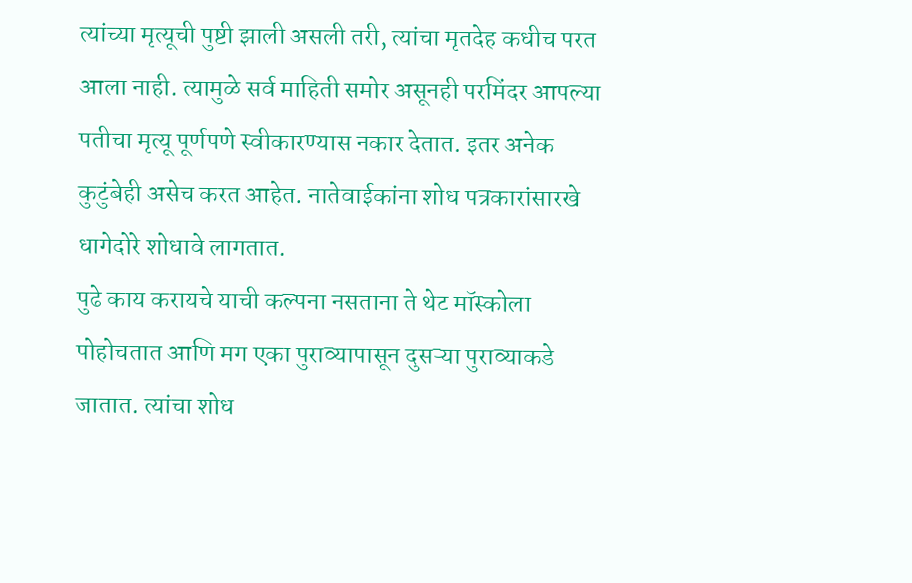त्यांच्या मृत्यूची पुष्टी झाली असली तरी, त्यांचा मृतदेह कधीच परत आला नाही. त्यामुळे सर्व माहिती समोर असूनही परमिंदर आपल्या पतीचा मृत्यू पूर्णपणे स्वीकारण्यास नकार देतात. इतर अनेक कुटुंबेही असेच करत आहेत. नातेवाईकांना शोध पत्रकारांसारखे धागेदोरे शोधावे लागतात.
पुढे काय करायचे याची कल्पना नसताना ते थेट मॉस्कोला पोहोचतात आणि मग एका पुराव्यापासून दुसऱ्या पुराव्याकडे जातात. त्यांचा शोध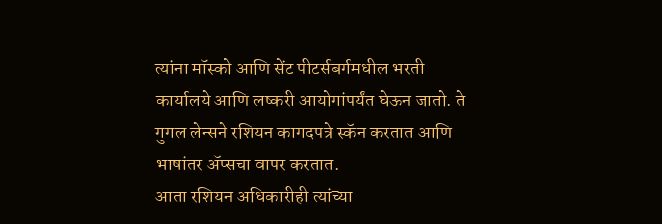त्यांना मॉस्को आणि सेंट पीटर्सबर्गमधील भरती कार्यालये आणि लष्करी आयोगांपर्यंत घेऊन जातो. ते गुगल लेन्सने रशियन कागदपत्रे स्कॅन करतात आणि भाषांतर ॲप्सचा वापर करतात.
आता रशियन अधिकारीही त्यांच्या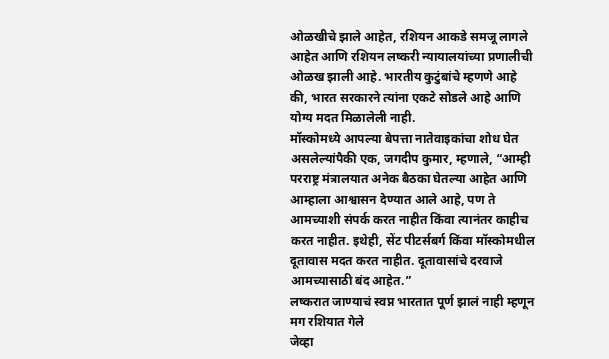ओळखीचे झाले आहेत, रशियन आकडे समजू लागले आहेत आणि रशियन लष्करी न्यायालयांच्या प्रणालीची ओळख झाली आहे. भारतीय कुटुंबांचे म्हणणे आहे की, भारत सरकारने त्यांना एकटे सोडले आहे आणि योग्य मदत मिळालेली नाही.
मॉस्कोमध्ये आपल्या बेपत्ता नातेवाइकांचा शोध घेत असलेल्यांपैकी एक, जगदीप कुमार, म्हणाले, “आम्ही परराष्ट्र मंत्रालयात अनेक बैठका घेतल्या आहेत आणि आम्हाला आश्वासन देण्यात आले आहे, पण ते आमच्याशी संपर्क करत नाहीत किंवा त्यानंतर काहीच करत नाहीत. इथेही, सेंट पीटर्सबर्ग किंवा मॉस्कोमधील दूतावास मदत करत नाहीत. दूतावासांचे दरवाजे आमच्यासाठी बंद आहेत.”
लष्करात जाण्याचं स्वप्न भारतात पूर्ण झालं नाही म्हणून मग रशियात गेले
जेव्हा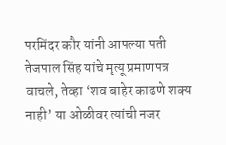परमिंदर कौर यांनी आपल्या पती तेजपाल सिंह यांचे मृत्यू प्रमाणपत्र वाचले, तेव्हा ‘शव बाहेर काढणे शक्य नाही’ या ओळीवर त्यांची नजर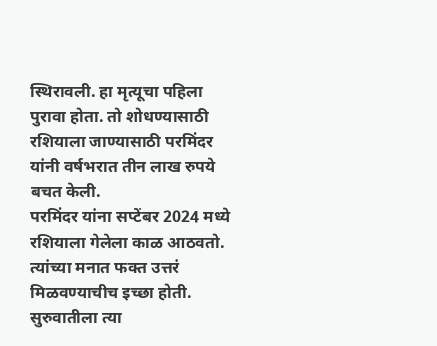स्थिरावली. हा मृत्यूचा पहिला पुरावा होता. तो शोधण्यासाठी रशियाला जाण्यासाठी परमिंदर यांनी वर्षभरात तीन लाख रुपये बचत केली.
परमिंदर यांना सप्टेंबर 2024 मध्ये रशियाला गेलेला काळ आठवतो. त्यांच्या मनात फक्त उत्तरं मिळवण्याचीच इच्छा होती. सुरुवातीला त्या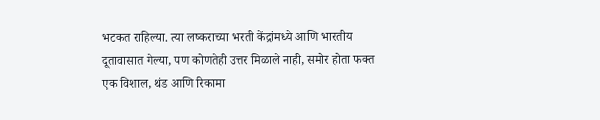भटकत राहिल्या. त्या लष्कराच्या भरती केंद्रांमध्ये आणि भारतीय दूतावासात गेल्या, पण कोणतेही उत्तर मिळाले नाही, समोर होता फक्त एक विशाल, थंड आणि रिकामा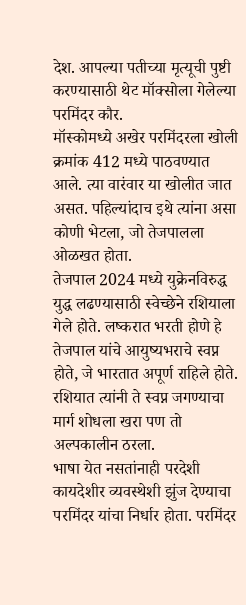देश. आपल्या पतीच्या मृत्यूची पुष्टी करण्यासाठी थेट मॉक्सोला गेलेल्या परमिंदर कौर.
मॉस्कोमध्ये अखेर परमिंदरला खोली क्रमांक 412 मध्ये पाठवण्यात आले. त्या वारंवार या खोलीत जात असत. पहिल्यांदाच इथे त्यांना असा कोणी भेटला, जो तेजपालला ओळखत होता.
तेजपाल 2024 मध्ये युक्रेनविरुद्ध युद्ध लढण्यासाठी स्वेच्छेने रशियाला गेले होते. लष्करात भरती होणे हे तेजपाल यांचे आयुष्यभराचे स्वप्न होते, जे भारतात अपूर्ण राहिले होते. रशियात त्यांनी ते स्वप्न जगण्याचा मार्ग शोधला खरा पण तो अल्पकालीन ठरला.
भाषा येत नसतांनाही परदेशी कायदेशीर व्यवस्थेशी झुंज देण्याचा परमिंदर यांचा निर्धार होता. परमिंदर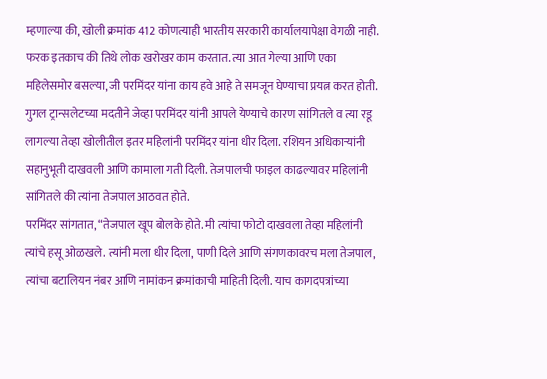म्हणाल्या की, खोली क्रमांक 412 कोणत्याही भारतीय सरकारी कार्यालयापेक्षा वेगळी नाही. फरक इतकाच की तिथे लोक खरोखर काम करतात. त्या आत गेल्या आणि एका महिलेसमोर बसल्या, जी परमिंदर यांना काय हवे आहे ते समजून घेण्याचा प्रयत्न करत होती.
गुगल ट्रान्सलेटच्या मदतीने जेव्हा परमिंदर यांनी आपले येण्याचे कारण सांगितले व त्या रडू लागल्या तेव्हा खोलीतील इतर महिलांनी परमिंदर यांना धीर दिला. रशियन अधिकाऱ्यांनी सहानुभूती दाखवली आणि कामाला गती दिली. तेजपालची फाइल काढल्यावर महिलांनी सांगितले की त्यांना तेजपाल आठवत होते.
परमिंदर सांगतात, “तेजपाल खूप बोलके होते. मी त्यांचा फोटो दाखवला तेव्हा महिलांनी त्यांचे हसू ओळखले. त्यांनी मला धीर दिला, पाणी दिले आणि संगणकावरच मला तेजपाल, त्यांचा बटालियन नंबर आणि नामांकन क्रमांकाची माहिती दिली. याच कागदपत्रांच्या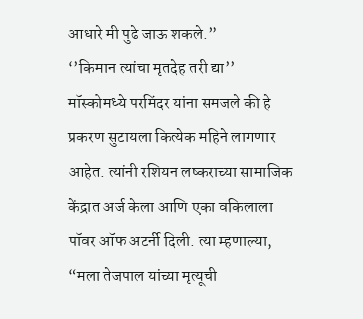आधारे मी पुढे जाऊ शकले.”
‘’किमान त्यांचा मृतदेह तरी द्या’’
मॉस्कोमध्ये परमिंदर यांना समजले की हे प्रकरण सुटायला कित्येक महिने लागणार आहेत. त्यांनी रशियन लष्कराच्या सामाजिक केंद्रात अर्ज केला आणि एका वकिलाला पॉवर ऑफ अटर्नी दिली. त्या म्हणाल्या, “मला तेजपाल यांच्या मृत्यूची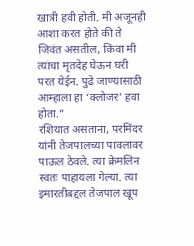खात्री हवी होती. मी अजूनही आशा करत होते की ते जिवंत असतील, किंवा मी त्यांचा मृतदेह घेऊन घरी परत येईन. पुढे जाण्यासाठी आम्हाला हा ‘क्लोजर’ हवा होता.”
रशियात असताना, परमिंदर यांनी तेजपालच्या पावलावर पाऊल ठेवले. त्या क्रेमलिन स्वतः पाहायला गेल्या. त्या इमारतीबद्दल तेजपाल खूप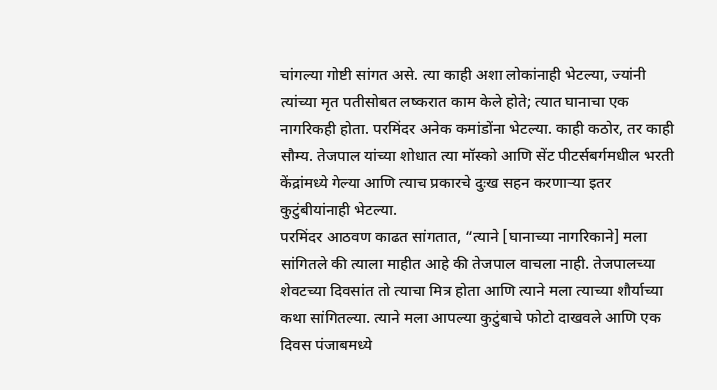चांगल्या गोष्टी सांगत असे. त्या काही अशा लोकांनाही भेटल्या, ज्यांनी त्यांच्या मृत पतीसोबत लष्करात काम केले होते; त्यात घानाचा एक नागरिकही होता. परमिंदर अनेक कमांडोंना भेटल्या. काही कठोर, तर काही सौम्य. तेजपाल यांच्या शोधात त्या मॉस्को आणि सेंट पीटर्सबर्गमधील भरती केंद्रांमध्ये गेल्या आणि त्याच प्रकारचे दुःख सहन करणाऱ्या इतर कुटुंबीयांनाही भेटल्या.
परमिंदर आठवण काढत सांगतात, “त्याने [घानाच्या नागरिकाने] मला सांगितले की त्याला माहीत आहे की तेजपाल वाचला नाही. तेजपालच्या शेवटच्या दिवसांत तो त्याचा मित्र होता आणि त्याने मला त्याच्या शौर्याच्या कथा सांगितल्या. त्याने मला आपल्या कुटुंबाचे फोटो दाखवले आणि एक दिवस पंजाबमध्ये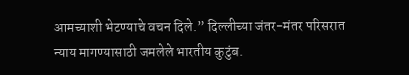आमच्याशी भेटण्याचे वचन दिले.” दिल्लीच्या जंतर-मंतर परिसरात न्याय मागण्यासाठी जमलेले भारतीय कुटुंब.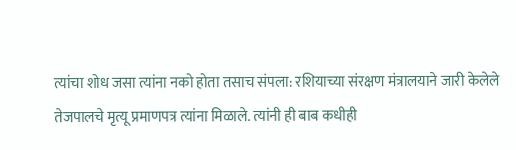त्यांचा शोध जसा त्यांना नको होता तसाच संपला: रशियाच्या संरक्षण मंत्रालयाने जारी केलेले तेजपालचे मृत्यू प्रमाणपत्र त्यांना मिळाले. त्यांनी ही बाब कधीही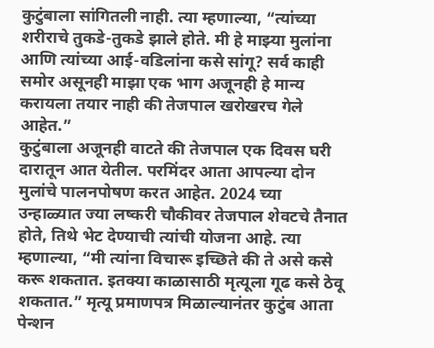कुटुंबाला सांगितली नाही. त्या म्हणाल्या, “त्यांच्या शरीराचे तुकडे-तुकडे झाले होते. मी हे माझ्या मुलांना आणि त्यांच्या आई-वडिलांना कसे सांगू? सर्व काही समोर असूनही माझा एक भाग अजूनही हे मान्य करायला तयार नाही की तेजपाल खरोखरच गेले आहेत.”
कुटुंबाला अजूनही वाटते की तेजपाल एक दिवस घरी दारातून आत येतील. परमिंदर आता आपल्या दोन मुलांचे पालनपोषण करत आहेत. 2024 च्या उन्हाळ्यात ज्या लष्करी चौकीवर तेजपाल शेवटचे तैनात होते, तिथे भेट देण्याची त्यांची योजना आहे. त्या म्हणाल्या, “मी त्यांना विचारू इच्छिते की ते असे कसे करू शकतात. इतक्या काळासाठी मृत्यूला गूढ कसे ठेवू शकतात.” मृत्यू प्रमाणपत्र मिळाल्यानंतर कुटुंब आता पेन्शन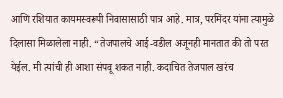आणि रशियात कायमस्वरूपी निवासासाठी पात्र आहे. मात्र, परमिंदर यांना त्यामुळे दिलासा मिळालेला नाही. “तेजपालचे आई-वडील अजूनही मानतात की तो परत येईल. मी त्यांची ही आशा संपवू शकत नाही. कदाचित तेजपाल खरंच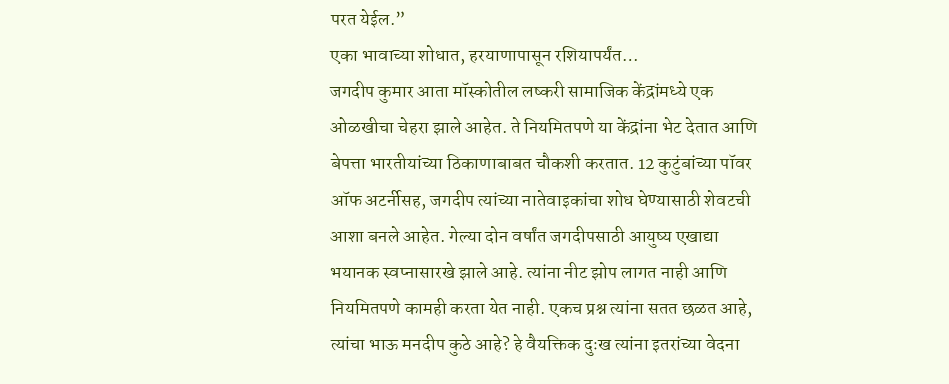परत येईल.”
एका भावाच्या शोधात, हरयाणापासून रशियापर्यंत…
जगदीप कुमार आता मॉस्कोतील लष्करी सामाजिक केंद्रांमध्ये एक ओळखीचा चेहरा झाले आहेत. ते नियमितपणे या केंद्रांना भेट देतात आणि बेपत्ता भारतीयांच्या ठिकाणाबाबत चौकशी करतात. 12 कुटुंबांच्या पॉवर ऑफ अटर्नीसह, जगदीप त्यांच्या नातेवाइकांचा शोध घेण्यासाठी शेवटची आशा बनले आहेत. गेल्या दोन वर्षांत जगदीपसाठी आयुष्य एखाद्या भयानक स्वप्नासारखे झाले आहे. त्यांना नीट झोप लागत नाही आणि नियमितपणे कामही करता येत नाही. एकच प्रश्न त्यांना सतत छळत आहे, त्यांचा भाऊ मनदीप कुठे आहे? हे वैयक्तिक दुःख त्यांना इतरांच्या वेदना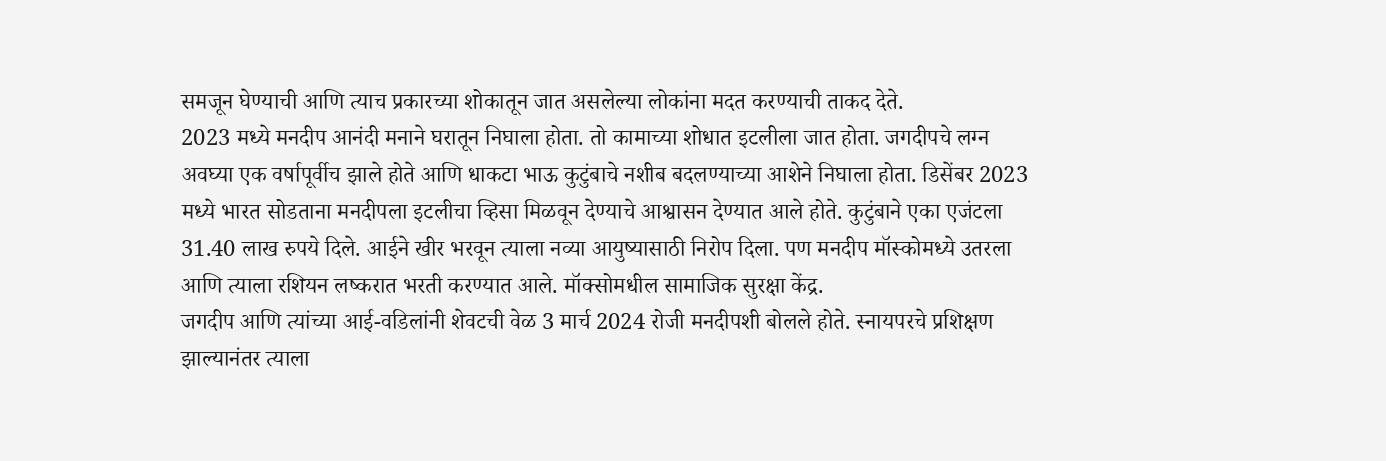समजून घेण्याची आणि त्याच प्रकारच्या शोकातून जात असलेल्या लोकांना मदत करण्याची ताकद देते.
2023 मध्ये मनदीप आनंदी मनाने घरातून निघाला होता. तो कामाच्या शोधात इटलीला जात होता. जगदीपचे लग्न अवघ्या एक वर्षापूर्वीच झाले होते आणि धाकटा भाऊ कुटुंबाचे नशीब बदलण्याच्या आशेने निघाला होता. डिसेंबर 2023 मध्ये भारत सोडताना मनदीपला इटलीचा व्हिसा मिळवून देण्याचे आश्वासन देण्यात आले होते. कुटुंबाने एका एजंटला 31.40 लाख रुपये दिले. आईने खीर भरवून त्याला नव्या आयुष्यासाठी निरोप दिला. पण मनदीप मॉस्कोमध्ये उतरला आणि त्याला रशियन लष्करात भरती करण्यात आले. मॉक्सोमधील सामाजिक सुरक्षा केंद्र.
जगदीप आणि त्यांच्या आई-वडिलांनी शेवटची वेळ 3 मार्च 2024 रोजी मनदीपशी बोलले होते. स्नायपरचे प्रशिक्षण झाल्यानंतर त्याला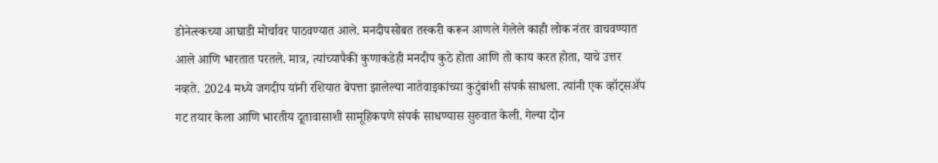डोनेत्स्कच्या आघाडी मोर्चावर पाठवण्यात आले. मनदीपसोबत तस्करी करून आणले गेलेले काही लोक नंतर वाचवण्यात आले आणि भारतात परतले. मात्र, त्यांच्यापैकी कुणाकडेही मनदीप कुठे होता आणि तो काय करत होता, याचे उत्तर नव्हते. 2024 मध्ये जगदीप यांनी रशियात बेपत्ता झालेल्या नातेवाइकांच्या कुटुंबांशी संपर्क साधला. त्यांनी एक व्हॉट्सॲप गट तयार केला आणि भारतीय दूतावासाशी सामूहिकपणे संपर्क साधण्यास सुरुवात केली. गेल्या दोन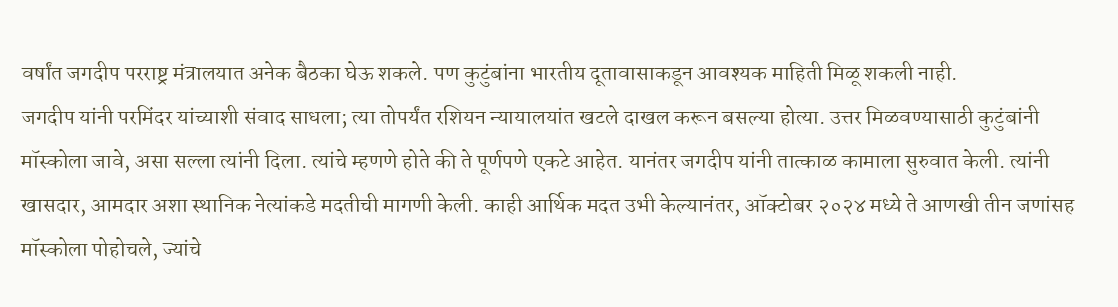वर्षांत जगदीप परराष्ट्र मंत्रालयात अनेक बैठका घेऊ शकले. पण कुटुंबांना भारतीय दूतावासाकडून आवश्यक माहिती मिळू शकली नाही.
जगदीप यांनी परमिंदर यांच्याशी संवाद साधला; त्या तोपर्यंत रशियन न्यायालयांत खटले दाखल करून बसल्या होत्या. उत्तर मिळवण्यासाठी कुटुंबांनी मॉस्कोला जावे, असा सल्ला त्यांनी दिला. त्यांचे म्हणणे होते की ते पूर्णपणे एकटे आहेत. यानंतर जगदीप यांनी तात्काळ कामाला सुरुवात केली. त्यांनी खासदार, आमदार अशा स्थानिक नेत्यांकडे मदतीची मागणी केली. काही आर्थिक मदत उभी केल्यानंतर, ऑक्टोबर २०२४ मध्ये ते आणखी तीन जणांसह मॉस्कोला पोहोचले, ज्यांचे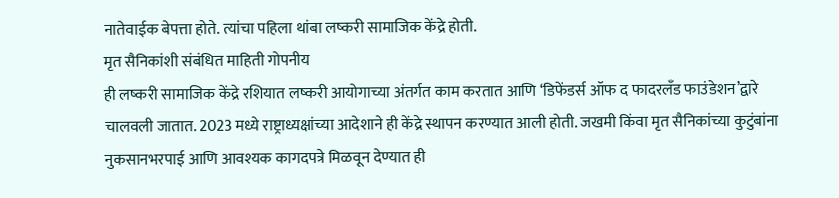नातेवाईक बेपत्ता होते. त्यांचा पहिला थांबा लष्करी सामाजिक केंद्रे होती.
मृत सैनिकांशी संबंधित माहिती गोपनीय
ही लष्करी सामाजिक केंद्रे रशियात लष्करी आयोगाच्या अंतर्गत काम करतात आणि ‘डिफेंडर्स ऑफ द फादरलँड फाउंडेशन’द्वारे चालवली जातात. 2023 मध्ये राष्ट्राध्यक्षांच्या आदेशाने ही केंद्रे स्थापन करण्यात आली होती. जखमी किंवा मृत सैनिकांच्या कुटुंबांना नुकसानभरपाई आणि आवश्यक कागदपत्रे मिळवून देण्यात ही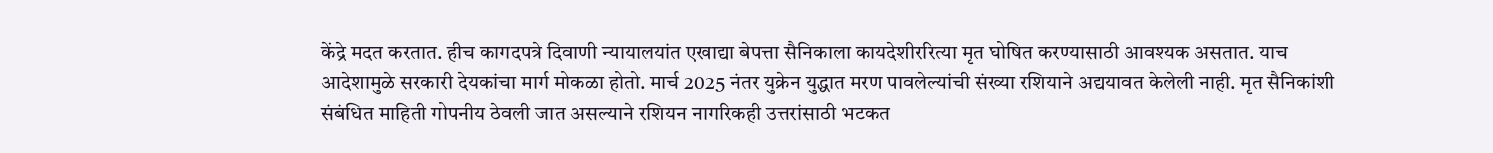केंद्रे मदत करतात. हीच कागदपत्रे दिवाणी न्यायालयांत एखाद्या बेपत्ता सैनिकाला कायदेशीररित्या मृत घोषित करण्यासाठी आवश्यक असतात. याच आदेशामुळे सरकारी देयकांचा मार्ग मोकळा होतो. मार्च 2025 नंतर युक्रेन युद्धात मरण पावलेल्यांची संख्या रशियाने अद्ययावत केलेली नाही. मृत सैनिकांशी संबंधित माहिती गोपनीय ठेवली जात असल्याने रशियन नागरिकही उत्तरांसाठी भटकत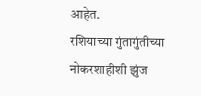आहेत.
रशियाच्या गुंतागुंतीच्या नोकरशाहीशी झुंज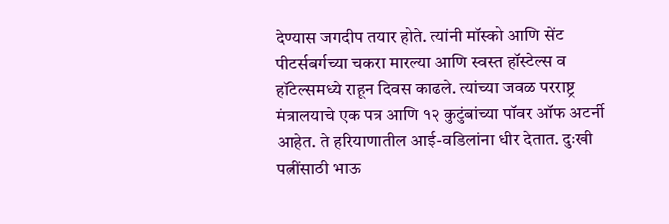देण्यास जगदीप तयार होते. त्यांनी मॉस्को आणि सेंट पीटर्सबर्गच्या चकरा मारल्या आणि स्वस्त हॉस्टेल्स व हॉटेल्समध्ये राहून दिवस काढले. त्यांच्या जवळ परराष्ट्र मंत्रालयाचे एक पत्र आणि १२ कुटुंबांच्या पॉवर ऑफ अटर्नी आहेत. ते हरियाणातील आई-वडिलांना धीर देतात. दुःखी पत्नींसाठी भाऊ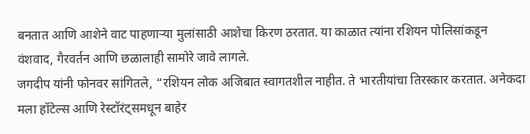बनतात आणि आशेने वाट पाहणाऱ्या मुलांसाठी आशेचा किरण ठरतात. या काळात त्यांना रशियन पोलिसांकडून वंशवाद, गैरवर्तन आणि छळालाही सामोरे जावे लागले.
जगदीप यांनी फोनवर सांगितले, “रशियन लोक अजिबात स्वागतशील नाहीत. ते भारतीयांचा तिरस्कार करतात. अनेकदा मला हॉटेल्स आणि रेस्टॉरंट्समधून बाहेर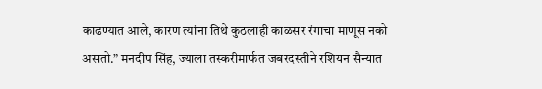काढण्यात आले, कारण त्यांना तिथे कुठलाही काळसर रंगाचा माणूस नको असतो.” मनदीप सिंह, ज्याला तस्करीमार्फत जबरदस्तीने रशियन सैन्यात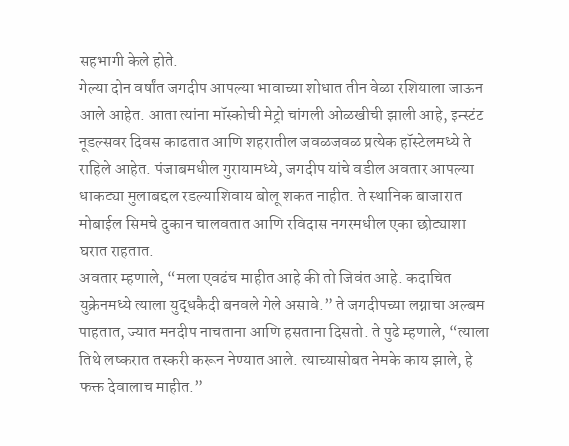सहभागी केले होते.
गेल्या दोन वर्षांत जगदीप आपल्या भावाच्या शोधात तीन वेळा रशियाला जाऊन आले आहेत. आता त्यांना मॉस्कोची मेट्रो चांगली ओळखीची झाली आहे, इन्स्टंट नूडल्सवर दिवस काढतात आणि शहरातील जवळजवळ प्रत्येक हॉस्टेलमध्ये ते राहिले आहेत. पंजाबमधील गुरायामध्ये, जगदीप यांचे वडील अवतार आपल्या धाकट्या मुलाबद्दल रडल्याशिवाय बोलू शकत नाहीत. ते स्थानिक बाजारात मोबाईल सिमचे दुकान चालवतात आणि रविदास नगरमधील एका छोट्याशा घरात राहतात.
अवतार म्हणाले, “मला एवढंच माहीत आहे की तो जिवंत आहे. कदाचित युक्रेनमध्ये त्याला युद्धकैदी बनवले गेले असावे.” ते जगदीपच्या लग्नाचा अल्बम पाहतात, ज्यात मनदीप नाचताना आणि हसताना दिसतो. ते पुढे म्हणाले, “त्याला तिथे लष्करात तस्करी करून नेण्यात आले. त्याच्यासोबत नेमके काय झाले, हे फक्त देवालाच माहीत.”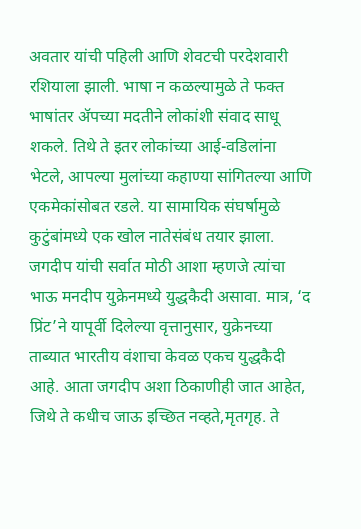अवतार यांची पहिली आणि शेवटची परदेशवारी रशियाला झाली. भाषा न कळल्यामुळे ते फक्त भाषांतर ॲपच्या मदतीने लोकांशी संवाद साधू शकले. तिथे ते इतर लोकांच्या आई-वडिलांना भेटले, आपल्या मुलांच्या कहाण्या सांगितल्या आणि एकमेकांसोबत रडले. या सामायिक संघर्षामुळे कुटुंबांमध्ये एक खोल नातेसंबंध तयार झाला. जगदीप यांची सर्वात मोठी आशा म्हणजे त्यांचा भाऊ मनदीप युक्रेनमध्ये युद्धकैदी असावा. मात्र, ‘द प्रिंट’ने यापूर्वी दिलेल्या वृत्तानुसार, युक्रेनच्या ताब्यात भारतीय वंशाचा केवळ एकच युद्धकैदी आहे. आता जगदीप अशा ठिकाणीही जात आहेत, जिथे ते कधीच जाऊ इच्छित नव्हते,मृतगृह. ते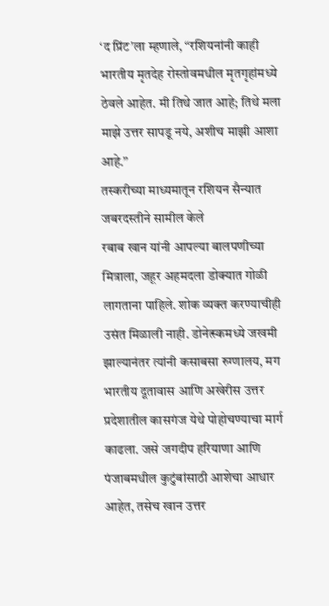‘द प्रिंट’ला म्हणाले, “रशियनांनी काही भारतीय मृतदेह रोस्तोवमधील मृतगृहांमध्ये ठेवले आहेत. मी तिथे जात आहे; तिथे मला माझे उत्तर सापडू नये, अशीच माझी आशा आहे.”
तस्करीच्या माध्यमातून रशियन सैन्यात जबरदस्तीने सामील केले
रबाब खान यांनी आपल्या बालपणीच्या मित्राला, जहूर अहमदला डोक्यात गोळी लागताना पाहिले. शोक व्यक्त करण्याचीही उसंत मिळाली नाही. डोनेत्स्कमध्ये जखमी झाल्यानंतर त्यांनी कसाबसा रुग्णालय, मग भारतीय दूतावास आणि अखेरीस उत्तर प्रदेशातील कासगंज येथे पोहोचण्याचा मार्ग काढला. जसे जगदीप हरियाणा आणि पंजाबमधील कुटुंबांसाठी आशेचा आधार आहेत, तसेच खान उत्तर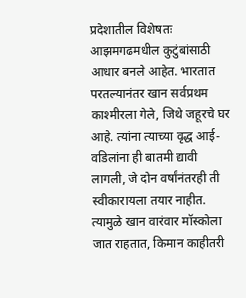प्रदेशातील विशेषतः आझमगढमधील कुटुंबांसाठी आधार बनले आहेत. भारतात परतल्यानंतर खान सर्वप्रथम काश्मीरला गेले, जिथे जहूरचे घर आहे. त्यांना त्याच्या वृद्ध आई-वडिलांना ही बातमी द्यावी लागली, जे दोन वर्षांनंतरही ती स्वीकारायला तयार नाहीत. त्यामुळे खान वारंवार मॉस्कोला जात राहतात, किमान काहीतरी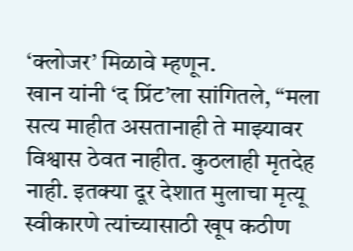‘क्लोजर’ मिळावे म्हणून.
खान यांनी ‘द प्रिंट’ला सांगितले, “मला सत्य माहीत असतानाही ते माझ्यावर विश्वास ठेवत नाहीत. कुठलाही मृतदेह नाही. इतक्या दूर देशात मुलाचा मृत्यू स्वीकारणे त्यांच्यासाठी खूप कठीण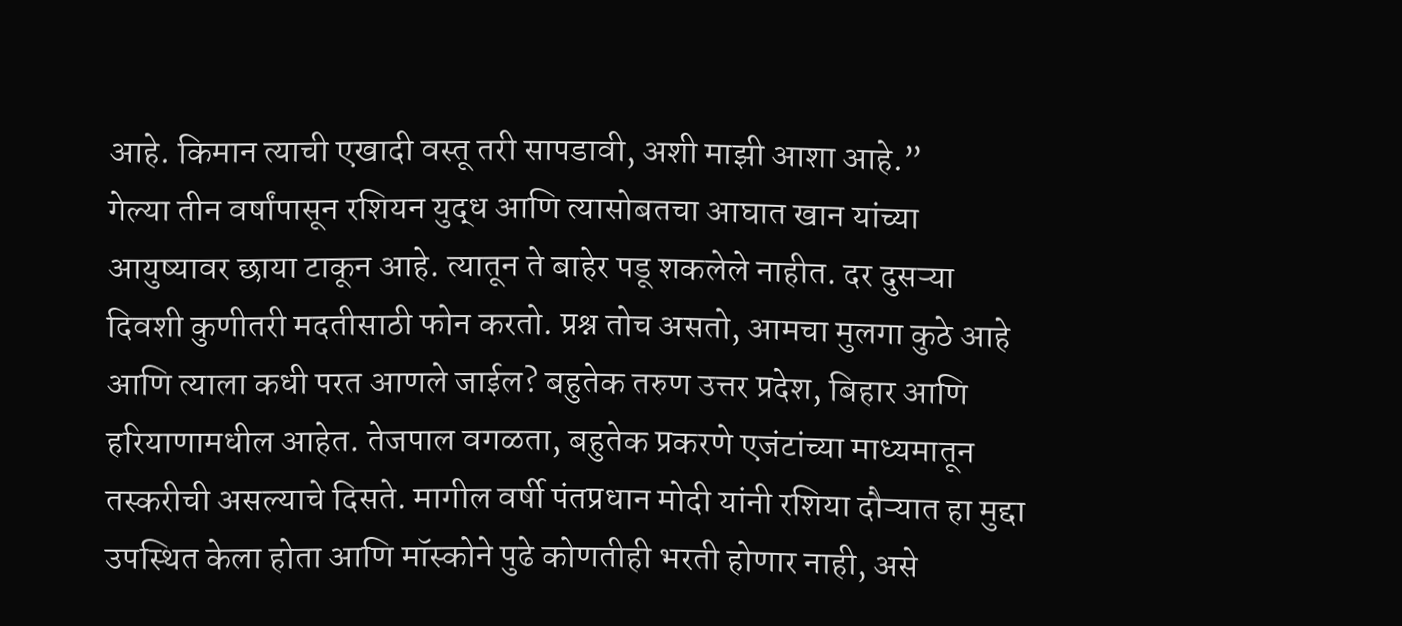आहे. किमान त्याची एखादी वस्तू तरी सापडावी, अशी माझी आशा आहे.”
गेल्या तीन वर्षांपासून रशियन युद्ध आणि त्यासोबतचा आघात खान यांच्या आयुष्यावर छाया टाकून आहे. त्यातून ते बाहेर पडू शकलेले नाहीत. दर दुसऱ्या दिवशी कुणीतरी मदतीसाठी फोन करतो. प्रश्न तोच असतो, आमचा मुलगा कुठे आहे आणि त्याला कधी परत आणले जाईल? बहुतेक तरुण उत्तर प्रदेश, बिहार आणि हरियाणामधील आहेत. तेजपाल वगळता, बहुतेक प्रकरणे एजंटांच्या माध्यमातून तस्करीची असल्याचे दिसते. मागील वर्षी पंतप्रधान मोदी यांनी रशिया दौऱ्यात हा मुद्दा उपस्थित केला होता आणि मॉस्कोने पुढे कोणतीही भरती होणार नाही, असे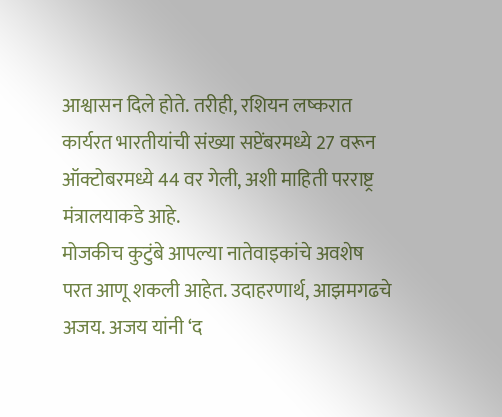आश्वासन दिले होते. तरीही, रशियन लष्करात कार्यरत भारतीयांची संख्या सप्टेंबरमध्ये 27 वरून ऑक्टोबरमध्ये 44 वर गेली, अशी माहिती परराष्ट्र मंत्रालयाकडे आहे.
मोजकीच कुटुंबे आपल्या नातेवाइकांचे अवशेष परत आणू शकली आहेत. उदाहरणार्थ, आझमगढचे अजय. अजय यांनी ‘द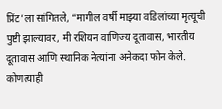प्रिंट’ला सांगितले, “मागील वर्षी माझ्या वडिलांच्या मृत्यूची पुष्टी झाल्यावर, मी रशियन वाणिज्य दूतावास, भारतीय दूतावास आणि स्थानिक नेत्यांना अनेकदा फोन केले. कोणत्याही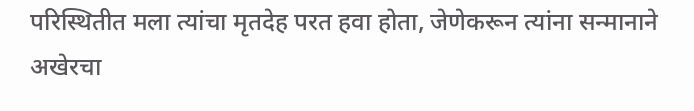परिस्थितीत मला त्यांचा मृतदेह परत हवा होता, जेणेकरून त्यांना सन्मानाने अखेरचा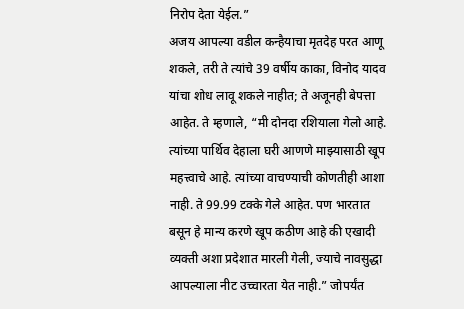निरोप देता येईल.”
अजय आपल्या वडील कन्हैयाचा मृतदेह परत आणू शकले, तरी ते त्यांचे 39 वर्षीय काका, विनोद यादव यांचा शोध लावू शकले नाहीत; ते अजूनही बेपत्ता आहेत. ते म्हणाले, “मी दोनदा रशियाला गेलो आहे. त्यांच्या पार्थिव देहाला घरी आणणे माझ्यासाठी खूप महत्त्वाचे आहे. त्यांच्या वाचण्याची कोणतीही आशा नाही. ते 99.99 टक्के गेले आहेत. पण भारतात बसून हे मान्य करणे खूप कठीण आहे की एखादी व्यक्ती अशा प्रदेशात मारली गेली, ज्याचे नावसुद्धा आपल्याला नीट उच्चारता येत नाही.” जोपर्यंत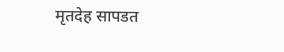मृतदेह सापडत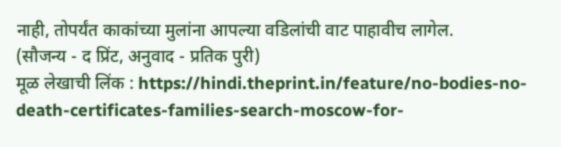नाही, तोपर्यंत काकांच्या मुलांना आपल्या वडिलांची वाट पाहावीच लागेल.
(सौजन्य - द प्रिंट, अनुवाद - प्रतिक पुरी)
मूळ लेखाची लिंक : https://hindi.theprint.in/feature/no-bodies-no-death-certificates-families-search-moscow-for-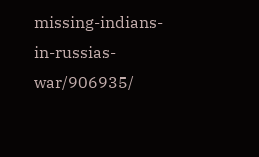missing-indians-in-russias-war/906935/